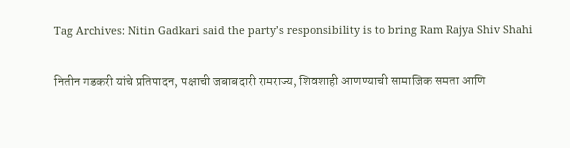Tag Archives: Nitin Gadkari said the party’s responsibility is to bring Ram Rajya Shiv Shahi

नितीन गडकरी यांचे प्रतिपादन, पक्षाची जबाबदारी रामराज्य, शिवशाही आणण्याची सामाजिक समता आणि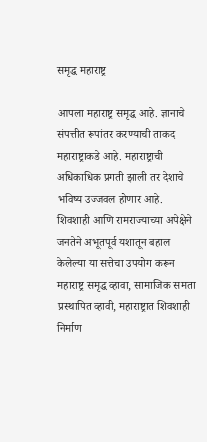समृद्ध महाराष्ट्र

आपला महाराष्ट्र समृद्ध आहे. ज्ञानाचे संपत्तीत रूपांतर करण्याची ताकद महाराष्ट्राकडे आहे. महाराष्ट्राची अधिकाधिक प्रगती झाली तर देशाचे भविष्य उज्जवल होणार आहे. शिवशाही आणि रामराज्याच्या अपेक्षेने जनतेने अभूतपूर्व यशातून बहाल केलेल्या या सत्तेचा उपयोग करून महाराष्ट्र समृद्ध व्हावा, सामाजिक समता प्रस्थापित व्हावी, महाराष्ट्रात शिवशाही निर्माण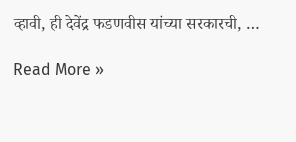व्हावी, ही देवेंद्र फडणवीस यांच्या सरकारची, …

Read More »